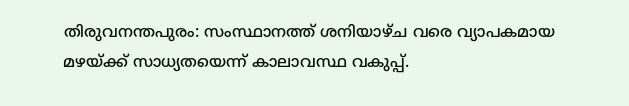തിരുവനന്തപുരം: സംസ്ഥാനത്ത് ശനിയാഴ്ച വരെ വ്യാപകമായ മഴയ്ക്ക് സാധ്യതയെന്ന് കാലാവസ്ഥ വകുപ്പ്.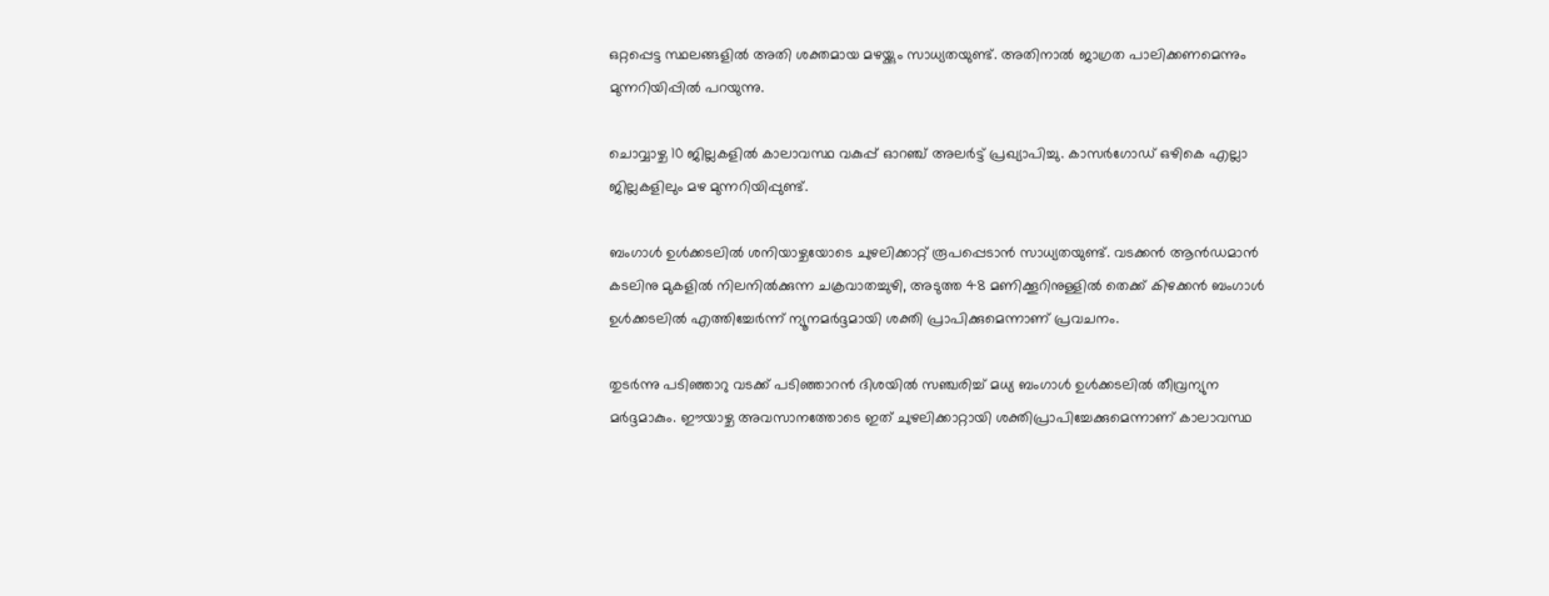ഒറ്റപ്പെട്ട സ്ഥലങ്ങളില്‍ അതി ശക്തമായ മഴയ്ക്കും സാധ്യതയുണ്ട്. അതിനാല്‍ ജാഗ്രത പാലിക്കണമെന്നും മുന്നറിയിപ്പില്‍ പറയുന്നു.

ചൊവ്വാഴ്ച 10 ജില്ലകളിൽ കാലാവസ്ഥ വകുപ്പ് ഓറഞ്ച് അലര്‍ട്ട് പ്രഖ്യാപിച്ചു. കാസർഗോഡ് ഒഴികെ എല്ലാ ജില്ലകളിലും മഴ മുന്നറിയിപ്പുണ്ട്.

ബംഗാള്‍ ഉള്‍ക്കടലില്‍ ശനിയാഴ്ചയോടെ ചുഴലിക്കാറ്റ് രൂപപ്പെടാന്‍ സാധ്യതയുണ്ട്. വടക്കന്‍ ആന്‍ഡമാന്‍ കടലിനു മുകളില്‍ നിലനില്‍ക്കുന്ന ചക്രവാതച്ചുഴി, അടുത്ത 48 മണിക്കൂറിനുള്ളില്‍ തെക്ക് കിഴക്കന്‍ ബംഗാള്‍ ഉള്‍ക്കടലില്‍ എത്തിച്ചേര്‍ന്ന് ന്യൂനമര്‍ദ്ദമായി ശക്തി പ്രാപിക്കുമെന്നാണ് പ്രവചനം.

തുടര്‍ന്നു പടിഞ്ഞാറു വടക്ക് പടിഞ്ഞാറന്‍ ദിശയില്‍ സഞ്ചരിച്ച് മധ്യ ബംഗാള്‍ ഉള്‍ക്കടലില്‍ തീവ്രന്യുന മര്‍ദ്ദമാകും. ഈയാഴ്ച അവസാനത്തോടെ ഇത് ചുഴലിക്കാറ്റായി ശക്തിപ്രാപിച്ചേക്കുമെന്നാണ് കാലാവസ്ഥ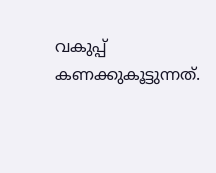വകുപ്പ് കണക്കുകൂട്ടുന്നത്.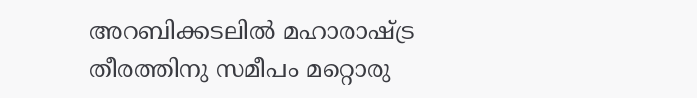അറബിക്കടലില്‍ മഹാരാഷ്ട്ര തീരത്തിനു സമീപം മറ്റൊരു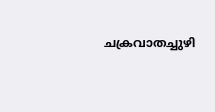ചക്രവാതച്ചുഴി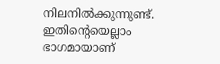നിലനില്‍ക്കുന്നുണ്ട്. ഇതിന്‍റെയെല്ലാം ഭാഗമായാണ്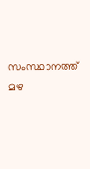സംസ്ഥാനത്ത് മഴ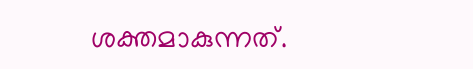ശക്തമാകുന്നത്.